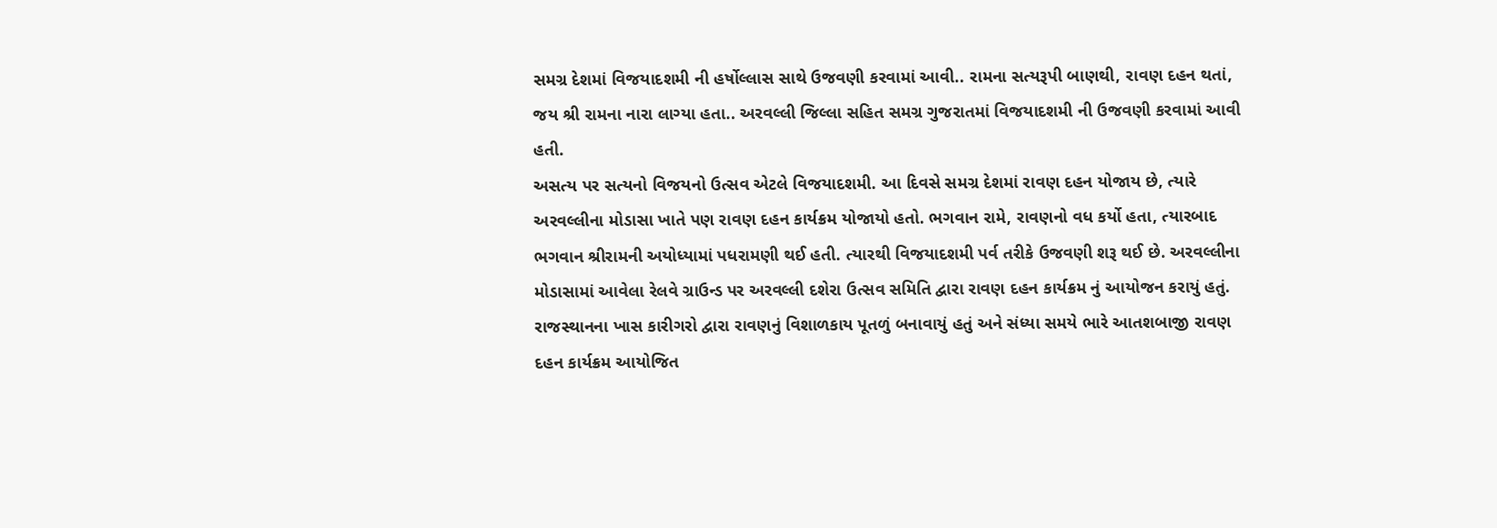સમગ્ર દેશમાં વિજયાદશમી ની હર્ષોલ્લાસ સાથે ઉજવણી કરવામાં આવી.. રામના સત્યરૂપી બાણથી, રાવણ દહન થતાં, જય શ્રી રામના નારા લાગ્યા હતા.. અરવલ્લી જિલ્લા સહિત સમગ્ર ગુજરાતમાં વિજયાદશમી ની ઉજવણી કરવામાં આવી હતી.
અસત્ય પર સત્યનો વિજયનો ઉત્સવ એટલે વિજયાદશમી. આ દિવસે સમગ્ર દેશમાં રાવણ દહન યોજાય છે, ત્યારે અરવલ્લીના મોડાસા ખાતે પણ રાવણ દહન કાર્યક્રમ યોજાયો હતો. ભગવાન રામે, રાવણનો વધ કર્યો હતા, ત્યારબાદ ભગવાન શ્રીરામની અયોધ્યામાં પધરામણી થઈ હતી. ત્યારથી વિજયાદશમી પર્વ તરીકે ઉજવણી શરૂ થઈ છે. અરવલ્લીના મોડાસામાં આવેલા રેલવે ગ્રાઉન્ડ પર અરવલ્લી દશેરા ઉત્સવ સમિતિ દ્વારા રાવણ દહન કાર્યક્રમ નું આયોજન કરાયું હતું. રાજસ્થાનના ખાસ કારીગરો દ્વારા રાવણનું વિશાળકાય પૂતળું બનાવાયું હતું અને સંધ્યા સમયે ભારે આતશબાજી રાવણ દહન કાર્યક્રમ આયોજિત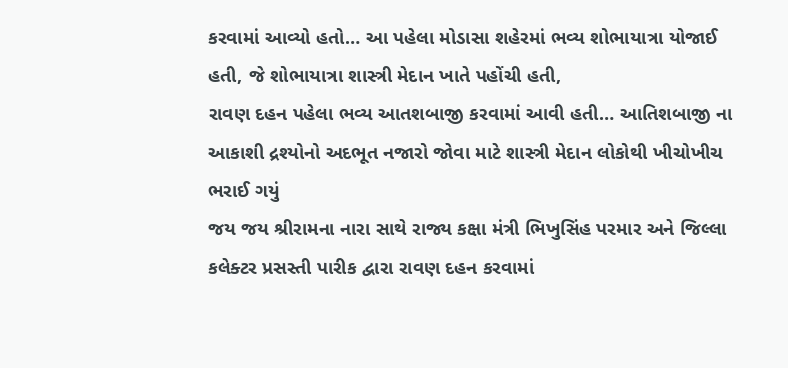કરવામાં આવ્યો હતો… આ પહેલા મોડાસા શહેરમાં ભવ્ય શોભાયાત્રા યોજાઈ હતી, જે શોભાયાત્રા શાસ્ત્રી મેદાન ખાતે પહોંચી હતી,
રાવણ દહન પહેલા ભવ્ય આતશબાજી કરવામાં આવી હતી… આતિશબાજી ના આકાશી દ્રશ્યોનો અદભૂત નજારો જોવા માટે શાસ્ત્રી મેદાન લોકોથી ખીચોખીચ ભરાઈ ગયું
જય જય શ્રીરામના નારા સાથે રાજ્ય કક્ષા મંત્રી ભિખુસિંહ પરમાર અને જિલ્લા કલેક્ટર પ્રસસ્તી પારીક દ્વારા રાવણ દહન કરવામાં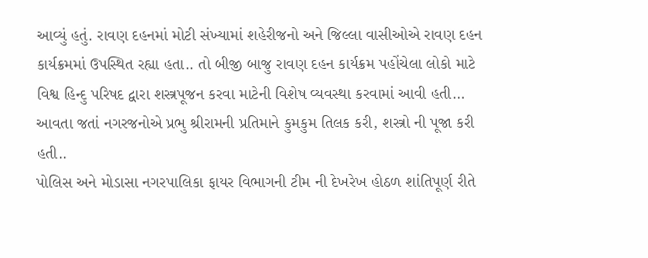આવ્યું હતું. રાવણ દહનમાં મોટી સંખ્યામાં શહેરીજનો અને જિલ્લા વાસીઓએ રાવણ દહન કાર્યક્રમમાં ઉપસ્થિત રહ્યા હતા.. તો બીજી બાજુ રાવણ દહન કાર્યક્રમ પહોંચેલા લોકો માટે વિશ્વ હિન્દુ પરિષદ દ્વારા શસ્ત્રપૂજન કરવા માટેની વિશેષ વ્યવસ્થા કરવામાં આવી હતી… આવતા જતાં નગરજનોએ પ્રભુ શ્રીરામની પ્રતિમાને કુમકુમ તિલક કરી, શસ્ત્રો ની પૂજા કરી હતી..
પોલિસ અને મોડાસા નગરપાલિકા ફાયર વિભાગની ટીમ ની દેખરેખ હોઠળ શાંતિપૂર્ણ રીતે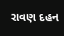રાવણ દહન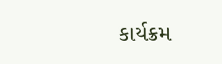કાર્યક્રમ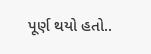પૂર્ણ થયો હતો..